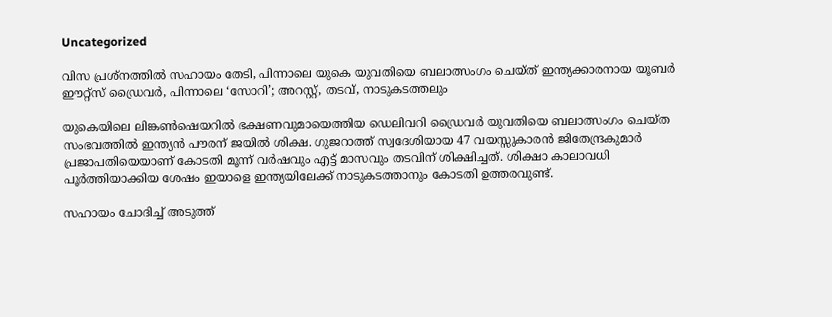Uncategorized

വിസ പ്രശ്നത്തിൽ സഹായം തേടി, പിന്നാലെ യുകെ യുവതിയെ ബലാത്സംഗം ചെയ്ത് ഇന്ത്യക്കാരനായ യൂബ‍ർ ഈറ്റ്സ് ഡ്രൈവർ, പിന്നാലെ ‘സോറി’; അറസ്റ്റ്, തടവ്, നാടുകടത്തലും

യുകെയിലെ ലിങ്കൺഷെയറിൽ ഭക്ഷണവുമായെത്തിയ ഡെലിവറി ഡ്രൈവർ യുവതിയെ ബലാത്സംഗം ചെയ്ത സംഭവത്തിൽ ഇന്ത്യൻ പൗരന് ജയിൽ ശിക്ഷ. ഗുജറാത്ത് സ്വദേശിയായ 47 വയസ്സുകാരൻ ജിതേന്ദ്രകുമാർ പ്രജാപതിയെയാണ് കോടതി മൂന്ന് വർഷവും എട്ട് മാസവും തടവിന് ശിക്ഷിച്ചത്. ശിക്ഷാ കാലാവധി പൂർത്തിയാക്കിയ ശേഷം ഇയാളെ ഇന്ത്യയിലേക്ക് നാടുകടത്താനും കോടതി ഉത്തരവുണ്ട്.

സഹായം ചോദിച്ച് അടുത്ത്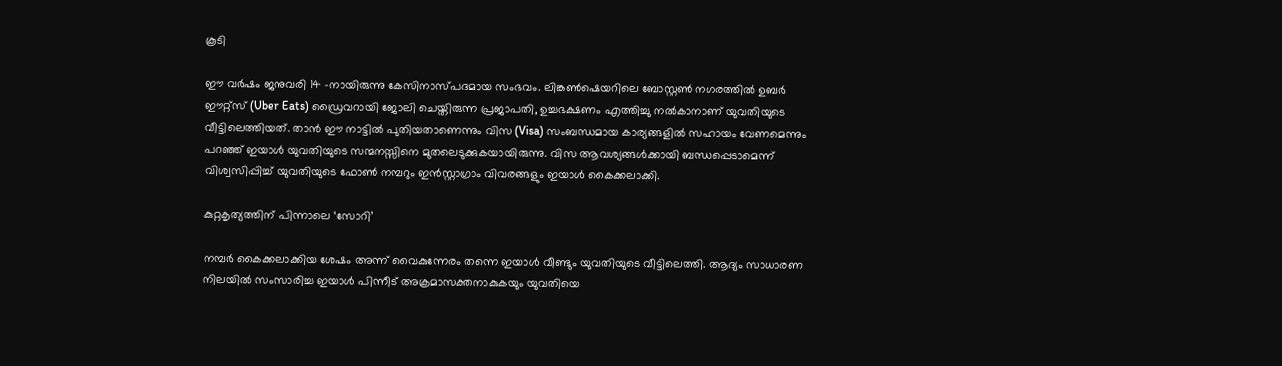കൂടി

ഈ വർഷം ജനുവരി 14 -നായിരുന്നു കേസിനാസ്പദമായ സംഭവം. ലിങ്കൺഷെയറിലെ ബോസ്റ്റൺ നഗരത്തിൽ ഉബർ ഈറ്റ്സ് (Uber Eats) ഡ്രൈവറായി ജോലി ചെയ്തിരുന്ന പ്രജാപതി, ഉച്ചഭക്ഷണം എത്തിച്ചു നൽകാനാണ് യുവതിയുടെ വീട്ടിലെത്തിയത്. താൻ ഈ നാട്ടിൽ പുതിയതാണെന്നും വിസ (Visa) സംബന്ധമായ കാര്യങ്ങളിൽ സഹായം വേണമെന്നും പറഞ്ഞ് ഇയാൾ യുവതിയുടെ സന്മനസ്സിനെ മുതലെടുക്കുകയായിരുന്നു. വിസ ആവശ്യങ്ങൾക്കായി ബന്ധപ്പെടാമെന്ന് വിശ്വസിപ്പിച്ച് യുവതിയുടെ ഫോൺ നമ്പറും ഇൻസ്റ്റാഗ്രാം വിവരങ്ങളും ഇയാൾ കൈക്കലാക്കി.

കുറ്റകൃത്യത്തിന് പിന്നാലെ ‘സോറി’

നമ്പർ കൈക്കലാക്കിയ ശേഷം അന്ന് വൈകുന്നേരം തന്നെ ഇയാൾ വീണ്ടും യുവതിയുടെ വീട്ടിലെത്തി. ആദ്യം സാധാരണ നിലയിൽ സംസാരിച്ച ഇയാൾ പിന്നീട് അക്രമാസക്തനാകുകയും യുവതിയെ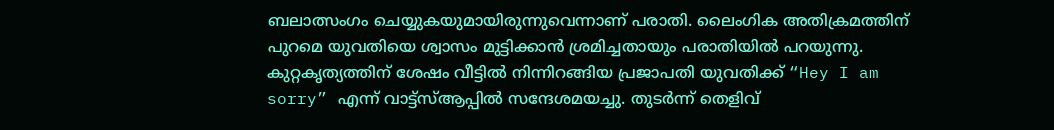ബലാത്സംഗം ചെയ്യുകയുമായിരുന്നുവെന്നാണ് പരാതി. ലൈംഗിക അതിക്രമത്തിന് പുറമെ യുവതിയെ ശ്വാസം മുട്ടിക്കാൻ ശ്രമിച്ചതായും പരാതിയിൽ പറയുന്നു. കുറ്റകൃത്യത്തിന് ശേഷം വീട്ടിൽ നിന്നിറങ്ങിയ പ്രജാപതി യുവതിക്ക് “Hey I am sorry” എന്ന് വാട്ട്‌സ്ആപ്പിൽ സന്ദേശമയച്ചു. തുടർന്ന് തെളിവ്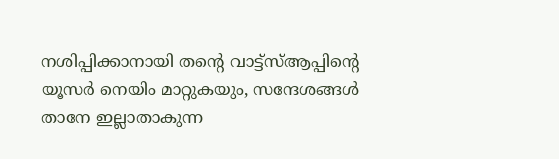നശിപ്പിക്കാനായി തന്‍റെ വാട്ട്‌സ്ആപ്പിന്‍റെ യൂസർ നെയിം മാറ്റുകയും, സന്ദേശങ്ങൾ താനേ ഇല്ലാതാകുന്ന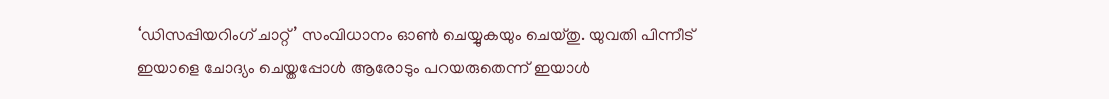‘ഡിസപ്പിയറിംഗ് ചാറ്റ്’ സംവിധാനം ഓൺ ചെയ്യുകയും ചെയ്തു. യുവതി പിന്നീട് ഇയാളെ ചോദ്യം ചെയ്തപ്പോൾ ആരോടും പറയരുതെന്ന് ഇയാൾ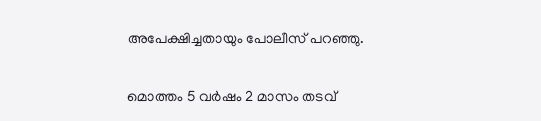അപേക്ഷിച്ചതായും പോലീസ് പറഞ്ഞു.

മൊത്തം 5 വർഷം 2 മാസം തടവ്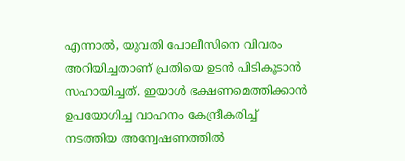എന്നാൽ, യുവതി പോലീസിനെ വിവരം അറിയിച്ചതാണ് പ്രതിയെ ഉടൻ പിടികൂടാൻ സഹായിച്ചത്. ഇയാൾ ഭക്ഷണമെത്തിക്കാൻ ഉപയോഗിച്ച വാഹനം കേന്ദ്രീകരിച്ച് നടത്തിയ അന്വേഷണത്തിൽ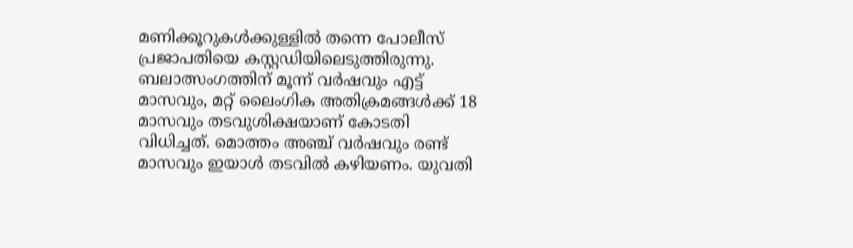മണിക്കൂറുകൾക്കുള്ളിൽ തന്നെ പോലീസ് പ്രജാപതിയെ കസ്റ്റഡിയിലെടുത്തിരുന്നു. ബലാത്സംഗത്തിന് മൂന്ന് വർഷവും എട്ട് മാസവും, മറ്റ് ലൈംഗിക അതിക്രമങ്ങൾക്ക് 18 മാസവും തടവുശിക്ഷയാണ് കോടതി വിധിച്ചത്. മൊത്തം അഞ്ച് വർഷവും രണ്ട് മാസവും ഇയാൾ തടവിൽ കഴിയണം. യുവതി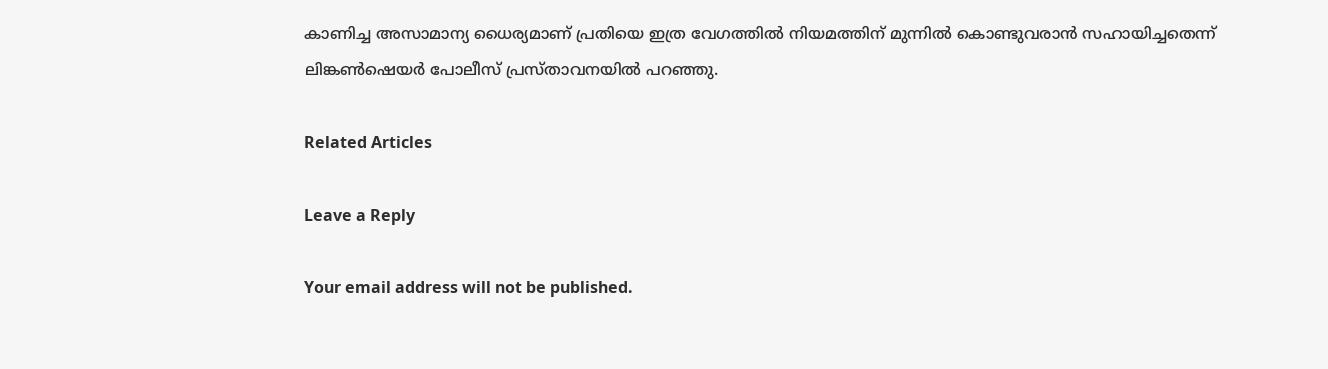കാണിച്ച അസാമാന്യ ധൈര്യമാണ് പ്രതിയെ ഇത്ര വേഗത്തിൽ നിയമത്തിന് മുന്നിൽ കൊണ്ടുവരാൻ സഹായിച്ചതെന്ന് ലിങ്കൺഷെയർ പോലീസ് പ്രസ്താവനയിൽ പറഞ്ഞു.

Related Articles

Leave a Reply

Your email address will not be published.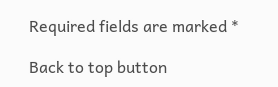Required fields are marked *

Back to top button